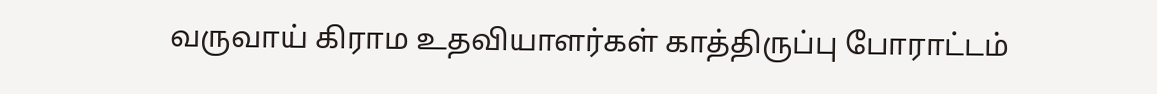வருவாய் கிராம உதவியாளர்கள் காத்திருப்பு போராட்டம்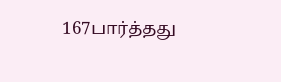167பார்த்தது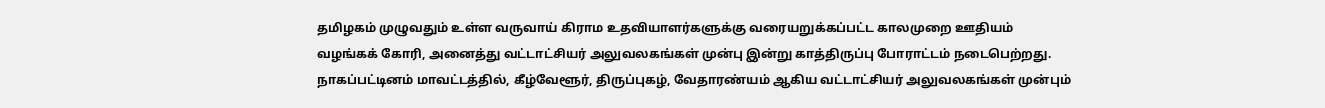தமிழகம் முழுவதும் உள்ள வருவாய் கிராம உதவியாளர்களுக்கு வரையறுக்கப்பட்ட காலமுறை ஊதியம் வழங்கக் கோரி, அனைத்து வட்டாட்சியர் அலுவலகங்கள் முன்பு இன்று காத்திருப்பு போராட்டம் நடைபெற்றது. நாகப்பட்டினம் மாவட்டத்தில், கீழ்வேளூர், திருப்புகழ், வேதாரண்யம் ஆகிய வட்டாட்சியர் அலுவலகங்கள் முன்பும்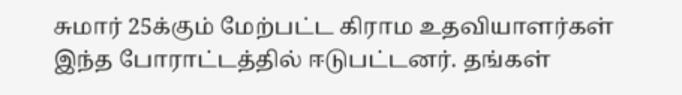சுமார் 25க்கும் மேற்பட்ட கிராம உதவியாளர்கள் இந்த போராட்டத்தில் ஈடுபட்டனர். தங்கள்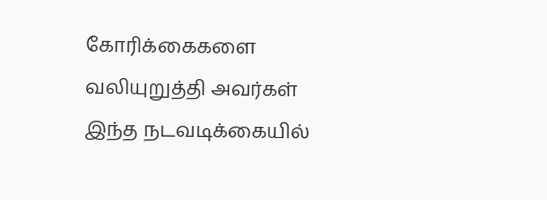கோரிக்கைகளை வலியுறுத்தி அவர்கள் இந்த நடவடிக்கையில்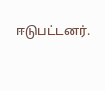ஈடுபட்டனர்.